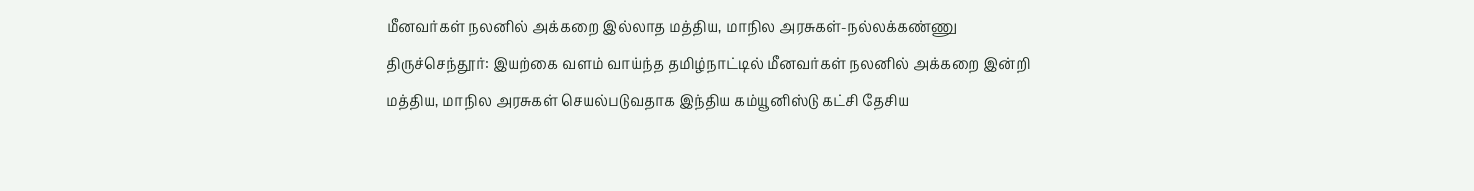மீனவர்கள் நலனில் அக்கறை இல்லாத மத்திய, மாநில அரசுகள்-நல்லக்கண்ணு
திருச்செந்தூர்: இயற்கை வளம் வாய்ந்த தமிழ்நாட்டில் மீனவர்கள் நலனில் அக்கறை இன்றி மத்திய, மாநில அரசுகள் செயல்படுவதாக இந்திய கம்யூனிஸ்டு கட்சி தேசிய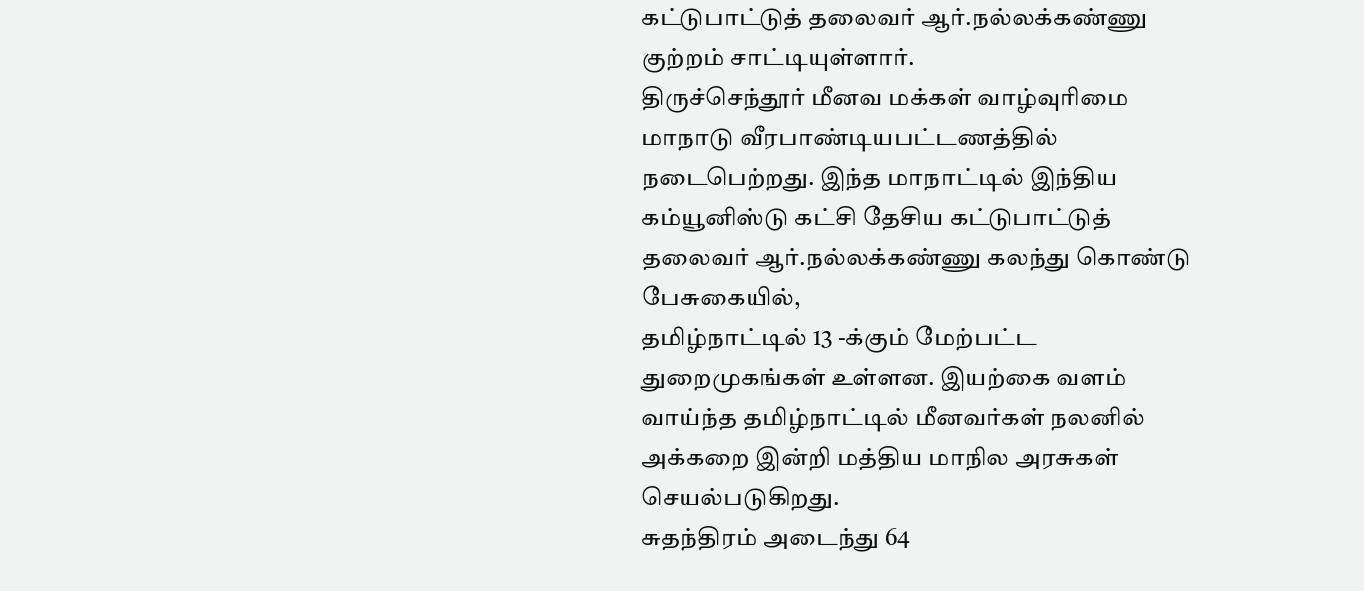கட்டுபாட்டுத் தலைவர் ஆர்.நல்லக்கண்ணு குற்றம் சாட்டியுள்ளார்.
திருச்செந்தூர் மீனவ மக்கள் வாழ்வுரிமை மாநாடு வீரபாண்டியபட்டணத்தில் நடைபெற்றது. இந்த மாநாட்டில் இந்திய கம்யூனிஸ்டு கட்சி தேசிய கட்டுபாட்டுத் தலைவர் ஆர்.நல்லக்கண்ணு கலந்து கொண்டு பேசுகையில்,
தமிழ்நாட்டில் 13 -க்கும் மேற்பட்ட துறைமுகங்கள் உள்ளன. இயற்கை வளம் வாய்ந்த தமிழ்நாட்டில் மீனவர்கள் நலனில் அக்கறை இன்றி மத்திய மாநில அரசுகள் செயல்படுகிறது.
சுதந்திரம் அடைந்து 64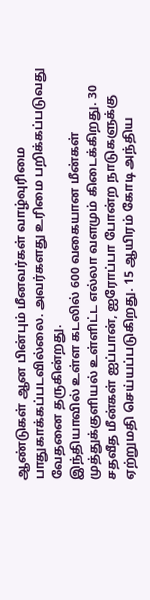ஆண்டுகள் ஆன பின்பும் மீனவர்கள் வாழ்வுரிமை பாதுகாக்கப்படவில்லை. அவர்களது உரிமை பறிக்கப்படுவது வேதனை தருகின்றது.
இந்தியாவில் உள்ள கடலில் 600 வகையான மீன்கள் முத்துக்குளியல் உள்ளிட்ட எல்லா வளமும் கிடைக்கிறது. 30 சதவீத மீன்கள் ஐப்பான், ஐரோப்பா போன்ற நாடுகளுக்கு ஏற்றுமதி செய்யப்படுகிறது. 15 ஆயிரம் கோடி அந்திய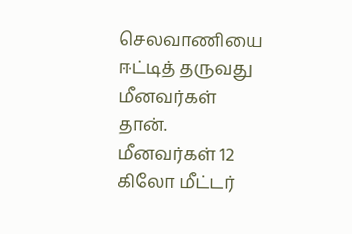செலவாணியை ஈட்டித் தருவது மீனவர்கள் தான்.
மீனவர்கள் 12 கிலோ மீட்டர்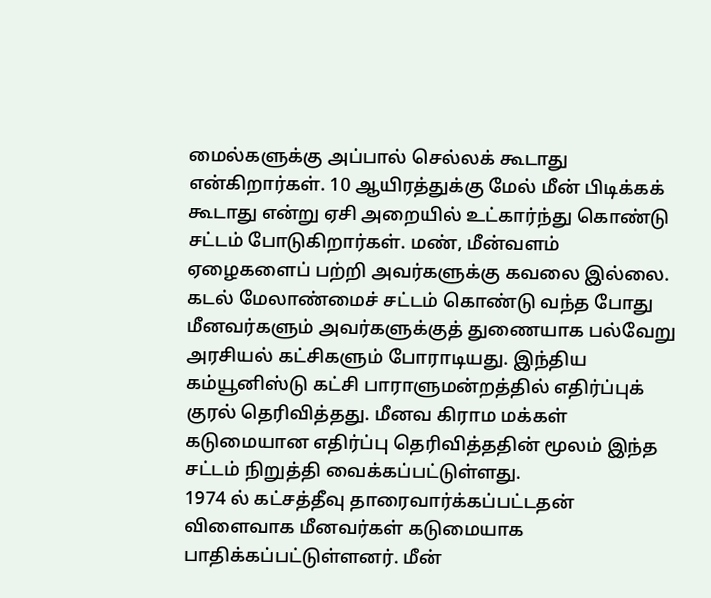மைல்களுக்கு அப்பால் செல்லக் கூடாது என்கிறார்கள். 10 ஆயிரத்துக்கு மேல் மீன் பிடிக்கக் கூடாது என்று ஏசி அறையில் உட்கார்ந்து கொண்டு சட்டம் போடுகிறார்கள். மண், மீன்வளம் ஏழைகளைப் பற்றி அவர்களுக்கு கவலை இல்லை.
கடல் மேலாண்மைச் சட்டம் கொண்டு வந்த போது மீனவர்களும் அவர்களுக்குத் துணையாக பல்வேறு அரசியல் கட்சிகளும் போராடியது. இந்திய கம்யூனிஸ்டு கட்சி பாராளுமன்றத்தில் எதிர்ப்புக் குரல் தெரிவித்தது. மீனவ கிராம மக்கள் கடுமையான எதிர்ப்பு தெரிவித்ததின் மூலம் இந்த சட்டம் நிறுத்தி வைக்கப்பட்டுள்ளது.
1974 ல் கட்சத்தீவு தாரைவார்க்கப்பட்டதன் விளைவாக மீனவர்கள் கடுமையாக பாதிக்கப்பட்டுள்ளனர். மீன்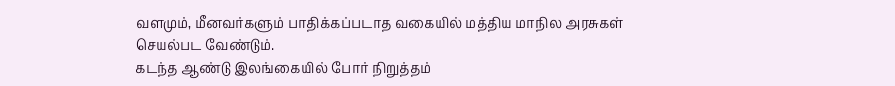வளமும், மீனவர்களும் பாதிக்கப்படாத வகையில் மத்திய மாநில அரசுகள் செயல்பட வேண்டும்.
கடந்த ஆண்டு இலங்கையில் போர் நிறுத்தம்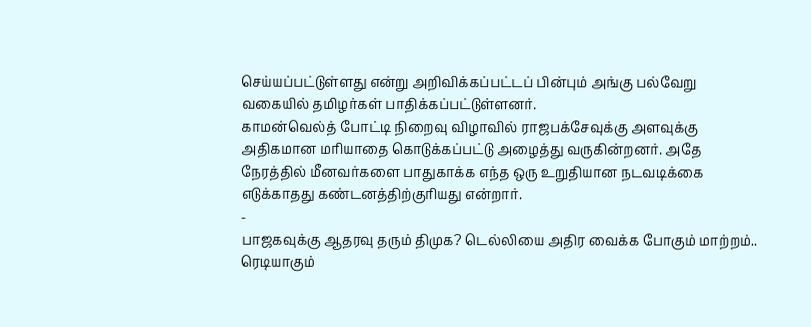செய்யப்பட்டுள்ளது என்று அறிவிக்கப்பட்டப் பின்பும் அங்கு பல்வேறு வகையில் தமிழர்கள் பாதிக்கப்பட்டுள்ளனர்.
காமன்வெல்த் போட்டி நிறைவு விழாவில் ராஜபக்சேவுக்கு அளவுக்கு அதிகமான மரியாதை கொடுக்கப்பட்டு அழைத்து வருகின்றனர். அதே நேரத்தில் மீனவர்களை பாதுகாக்க எந்த ஒரு உறுதியான நடவடிக்கை எடுக்காதது கண்டனத்திற்குரியது என்றார்.
-
பாஜகவுக்கு ஆதரவு தரும் திமுக? டெல்லியை அதிர வைக்க போகும் மாற்றம்.. ரெடியாகும்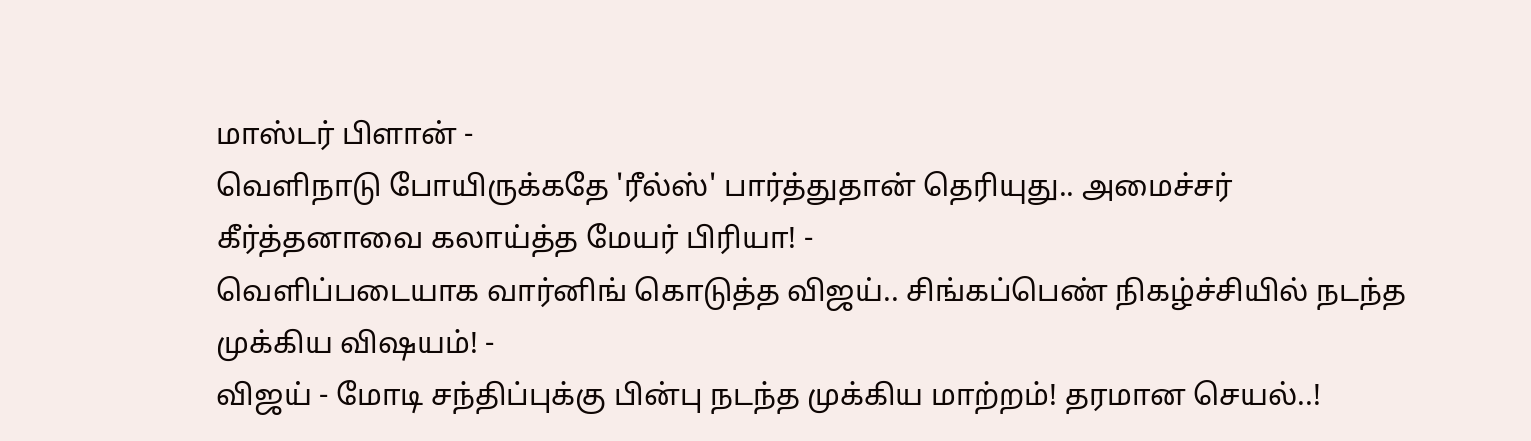மாஸ்டர் பிளான் -
வெளிநாடு போயிருக்கதே 'ரீல்ஸ்' பார்த்துதான் தெரியுது.. அமைச்சர் கீர்த்தனாவை கலாய்த்த மேயர் பிரியா! -
வெளிப்படையாக வார்னிங் கொடுத்த விஜய்.. சிங்கப்பெண் நிகழ்ச்சியில் நடந்த முக்கிய விஷயம்! -
விஜய் - மோடி சந்திப்புக்கு பின்பு நடந்த முக்கிய மாற்றம்! தரமான செயல்..!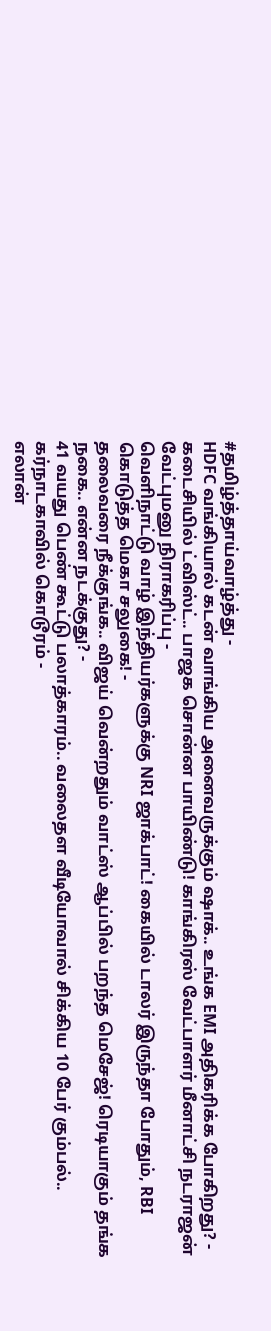#தமிழ்த்தாய்வாழ்த்து -
HDFC வங்கியால் கடன் வாங்கிய அனைவருக்கும் ஷாக்.. உங்க EMI அதிகரிக்க போகிறது? -
கடைசியில் ட்விஸ்ட்.. பாஜக சொன்ன பாயிண்டு! காங்கிரஸ் வேட்பாளர் மீனாட்சி நடராஜன் வேட்புமனு நிராகரிப்பு -
வெளிநாட்டு வாழ் இந்தியர்களுக்கு NRI ஜாக்பாட்! கையில் டாலர் இருந்தா போதும், RBI கொடுத்த மெகா சலுகை! -
தலைவரை நீக்குங்க.. விஜய் வென்றதும் வாட்ஸ் ஆப்பில் பறந்த மெசேஜ்! ரெடியாகும் தங்க நகை.. என்ன நடக்குது? -
41 வயது பெண் கூட்டு பலாத்காரம்.. வலைதள வீடியோவால் சிக்கிய 10 பேர் கும்பல்.. கர்நாடகாவில் கொடூரம் -
எலான்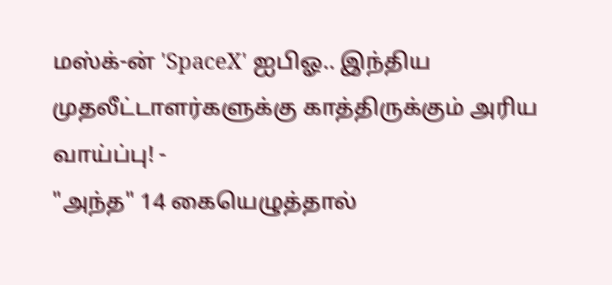மஸ்க்-ன் 'SpaceX' ஐபிஓ.. இந்திய முதலீட்டாளர்களுக்கு காத்திருக்கும் அரிய வாய்ப்பு! -
"அந்த" 14 கையெழுத்தால்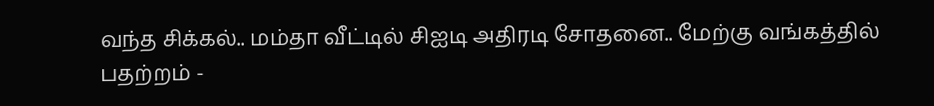வந்த சிக்கல்.. மம்தா வீட்டில் சிஐடி அதிரடி சோதனை.. மேற்கு வங்கத்தில் பதற்றம் -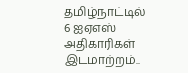தமிழ்நாட்டில் 6 ஐஏஎஸ் அதிகாரிகள் இடமாற்றம்..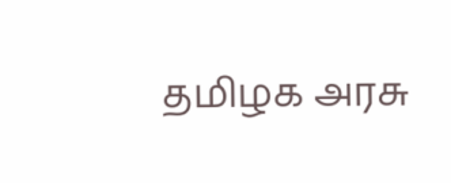தமிழக அரசு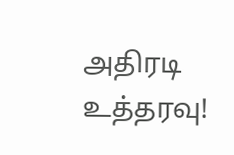அதிரடி உத்தரவு!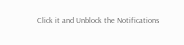Click it and Unblock the Notifications